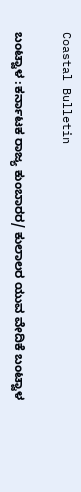Coastal Bulletin

ಬಂಟ್ವಾಳ :ಕರ್ನಾಟಕ ರಾಜ್ಯ ಕುಂಬಾರರ/ ಕುಲಾಲರ ಯುವ ವೇದಿಕೆ ಬಂಟ್ವಾಳ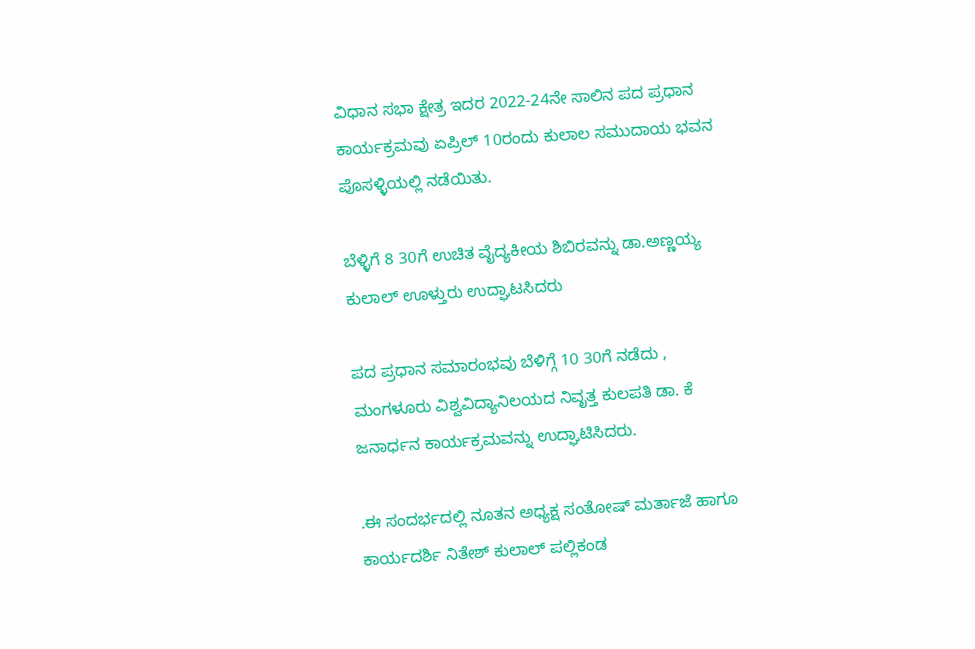ವಿಧಾನ ಸಭಾ ಕ್ಷೇತ್ರ ಇದರ 2022-24ನೇ ಸಾಲಿನ ಪದ ಪ್ರಧಾನ ಕಾರ್ಯಕ್ರಮವು ಏಪ್ರಿಲ್ 10ರಂದು ಕುಲಾಲ ಸಮುದಾಯ ಭವನ ಪೊಸಳ್ಳಿಯಲ್ಲಿ ನಡೆಯಿತು.

ಬೆಳ್ಳಿಗೆ 8 30ಗೆ ಉಚಿತ ವೈದ್ಯಕೀಯ ಶಿಬಿರವನ್ನು ಡಾ.ಅಣ್ಣಯ್ಯ ಕುಲಾಲ್ ಊಳ್ತುರು ಉದ್ಘಾಟಸಿದರು

ಪದ ಪ್ರಧಾನ ಸಮಾರಂಭವು ಬೆಳಿಗ್ಗೆ 10 30ಗೆ ನಡೆದು , ಮಂಗಳೂರು ವಿಶ್ವವಿದ್ಯಾನಿಲಯದ ನಿವೃತ್ತ ಕುಲಪತಿ ಡಾ. ಕೆ ಜನಾರ್ಧನ ಕಾರ್ಯಕ್ರಮವನ್ನು ಉದ್ಘಾಟಿಸಿದರು.

.ಈ ಸಂದರ್ಭದಲ್ಲಿ ನೂತನ ಅಧ್ಯಕ್ಷ ಸಂತೋಷ್ ಮರ್ತಾಜೆ ಹಾಗೂ ಕಾರ್ಯದರ್ಶಿ ನಿತೇಶ್ ಕುಲಾಲ್ ಪಲ್ಲಿಕಂಡ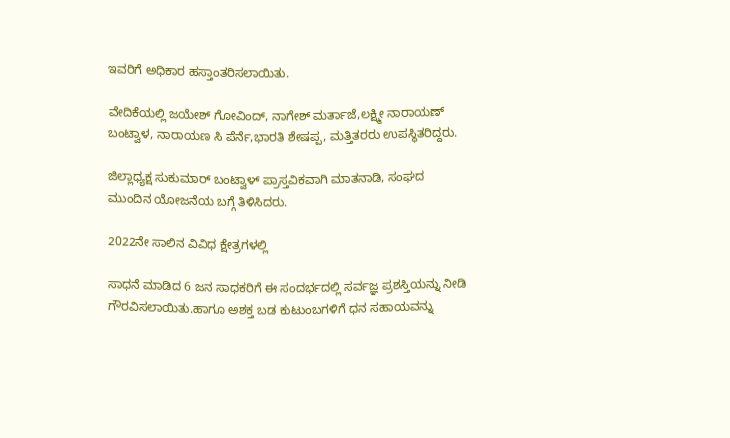ಇವರಿಗೆ ಅಧಿಕಾರ ಹಸ್ತಾಂತರಿಸಲಾಯಿತು.

ವೇದಿಕೆಯಲ್ಲಿ ಜಯೇಶ್ ಗೋವಿಂದ್, ನಾಗೇಶ್ ಮರ್ತಾಜೆ,ಲಕ್ಷ್ಮೀ ನಾರಾಯಣ್ ಬಂಟ್ವಾಳ, ನಾರಾಯಣ ಸಿ ಪೆರ್ನೆ,ಭಾರತಿ ಶೇಷಪ್ಪ, ಮತ್ತಿತರರು ಉಪಸ್ಥಿತರಿದ್ದರು.

ಜಿಲ್ಲಾಧ್ಯಕ್ಷ ಸುಕುಮಾರ್ ಬಂಟ್ವಾಳ್ ಪ್ರಾಸ್ತವಿಕವಾಗಿ ಮಾತನಾಡಿ, ಸಂಘದ ಮುಂದಿನ ಯೋಜನೆಯ ಬಗ್ಗೆ ತಿಳಿಸಿದರು.

2022ನೇ ಸಾಲಿನ ವಿವಿಧ ಕ್ಷೇತ್ರಗಳಲ್ಲಿ

ಸಾಧನೆ ಮಾಡಿದ 6 ಜನ ಸಾಧಕರಿಗೆ ಈ ಸಂದರ್ಭದಲ್ಲಿ ಸರ್ವಜ್ಞ ಪ್ರಶಸ್ತಿಯನ್ನು ನೀಡಿ ಗೌರವಿಸಲಾಯಿತು.ಹಾಗೂ ಅಶಕ್ತ ಬಡ ಕುಟುಂಬಗಳಿಗೆ ಧನ ಸಹಾಯವನ್ನು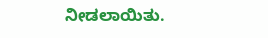ನೀಡಲಾಯಿತು.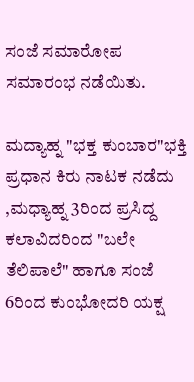ಸಂಜೆ ಸಮಾರೋಪ ಸಮಾರಂಭ ನಡೆಯಿತು.

ಮದ್ಯಾಹ್ನ "ಭಕ್ತ ಕುಂಬಾರ"ಭಕ್ತಿ ಪ್ರಧಾನ ಕಿರು ನಾಟಕ ನಡೆದು ,ಮಧ್ಯಾಹ್ನ 3ರಿಂದ ಪ್ರಸಿದ್ದ ಕಲಾವಿದರಿಂದ "ಬಲೇ ತೆಲಿಪಾಲೆ" ಹಾಗೂ ಸಂಜೆ 6ರಿಂದ ಕುಂಭೋದರಿ ಯಕ್ಷ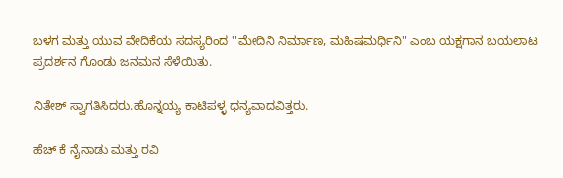ಬಳಗ ಮತ್ತು ಯುವ ವೇದಿಕೆಯ ಸದಸ್ಯರಿಂದ "ಮೇದಿನಿ ನಿರ್ಮಾಣ, ಮಹಿಷಮರ್ಧಿನಿ" ಎಂಬ ಯಕ್ಷಗಾನ ಬಯಲಾಟ ಪ್ರದರ್ಶನ ಗೊಂಡು ಜನಮನ ಸೆಳೆಯಿತು.

ನಿತೇಶ್ ಸ್ವಾಗತಿಸಿದರು.ಹೊನ್ನಯ್ಯ ಕಾಟಿಪಳ್ಳ ಧನ್ಯವಾದವಿತ್ತರು.

ಹೆಚ್ ಕೆ ನೈನಾಡು ಮತ್ತು ರವಿ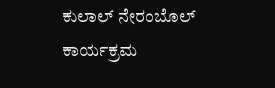ಕುಲಾಲ್ ನೇರಂಬೊಲ್ ಕಾರ್ಯಕ್ರಮ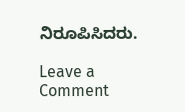ನಿರೂಪಿಸಿದರು.

Leave a Comment